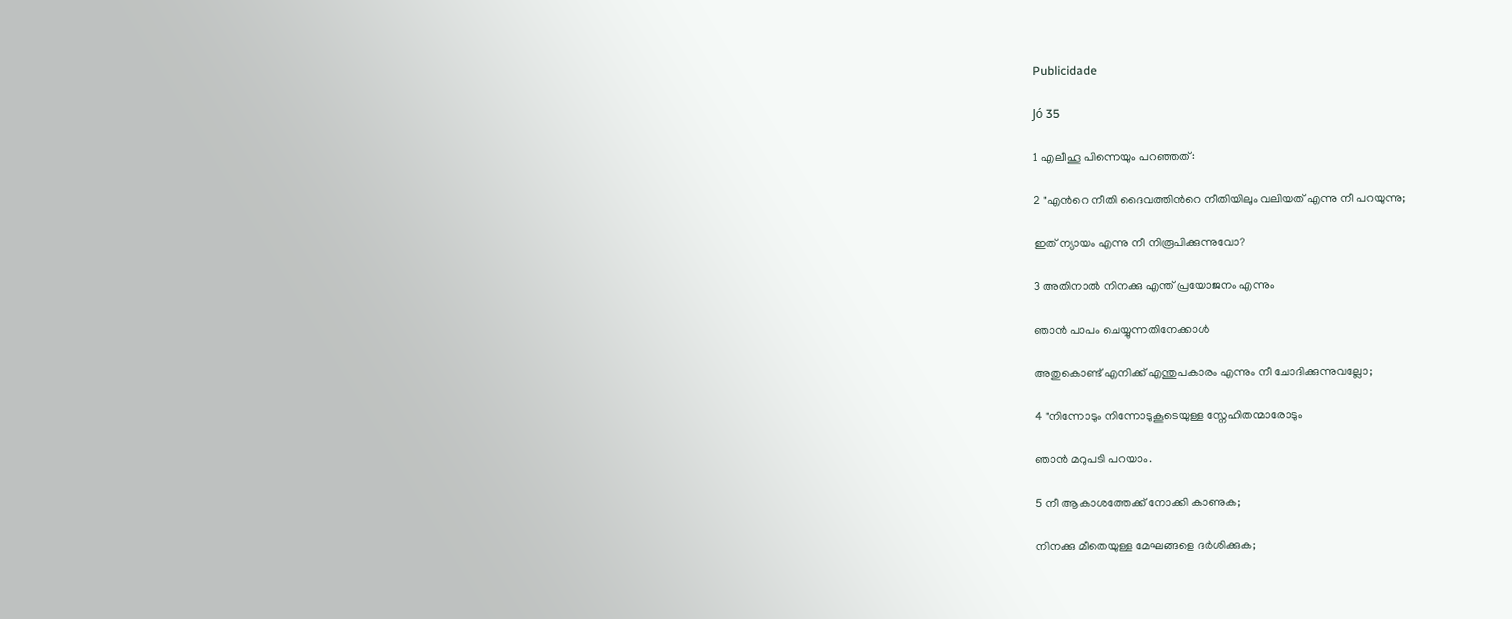Publicidade

Jó 35

1 എലീഹൂ പിന്നെയും പറഞ്ഞത്:

2 "എന്‍റെ നീതി ദൈവത്തിന്‍റെ നീതിയിലും വലിയത് എന്നു നീ പറയുന്നു;

ഇത് ന്യായം എന്നു നീ നിരൂപിക്കുന്നുവോ?

3 അതിനാൽ നിനക്കു എന്ത് പ്രയോജനം എന്നും

ഞാൻ പാപം ചെയ്യുന്നതിനേക്കാൾ

അതുകൊണ്ട് എനിക്ക് എന്തുപകാരം എന്നും നീ ചോദിക്കുന്നുവല്ലോ;

4 "നിന്നോടും നിന്നോടുകൂടെയുള്ള സ്നേഹിതന്മാരോടും

ഞാൻ മറുപടി പറയാം.

5 നീ ആകാശത്തേക്ക് നോക്കി കാണുക;

നിനക്കു മീതെയുള്ള മേഘങ്ങളെ ദർശിക്കുക;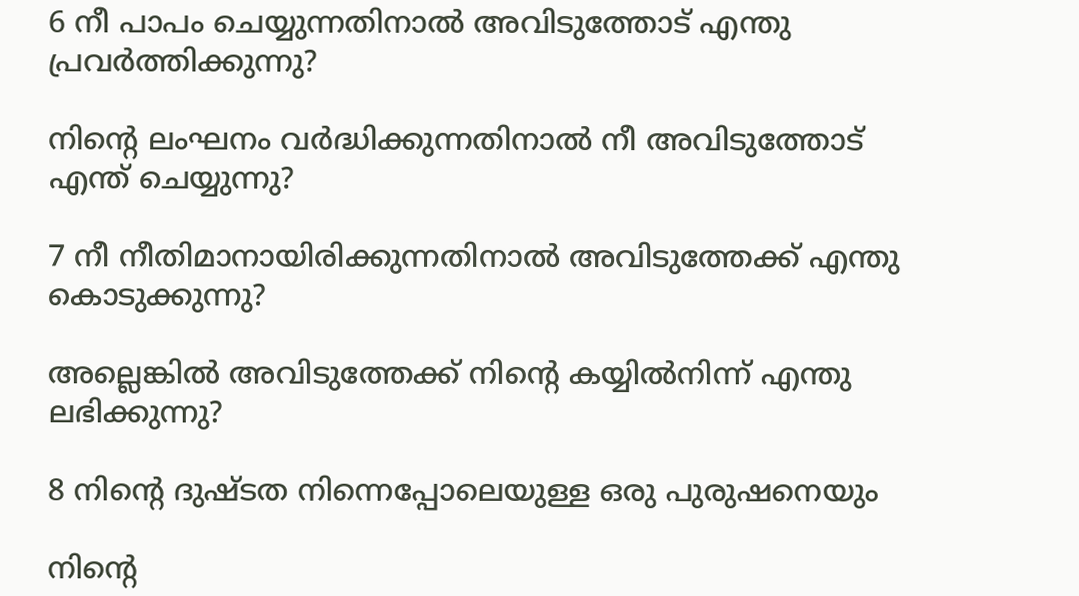6 നീ പാപം ചെയ്യുന്നതിനാൽ അവിടുത്തോട് എന്തു പ്രവർത്തിക്കുന്നു?

നിന്‍റെ ലംഘനം വർദ്ധിക്കുന്നതിനാൽ നീ അവിടുത്തോട് എന്ത് ചെയ്യുന്നു?

7 നീ നീതിമാനായിരിക്കുന്നതിനാൽ അവിടുത്തേക്ക് എന്തു കൊടുക്കുന്നു?

അല്ലെങ്കിൽ അവിടുത്തേക്ക് നിന്‍റെ കയ്യിൽനിന്ന് എന്തു ലഭിക്കുന്നു?

8 നിന്‍റെ ദുഷ്ടത നിന്നെപ്പോലെയുള്ള ഒരു പുരുഷനെയും

നിന്‍റെ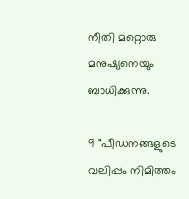നീതി മറ്റൊരു മനുഷ്യനെയും ബാധിക്കുന്നു.

9 "പീഡനങ്ങളുടെ വലിപ്പം നിമിത്തം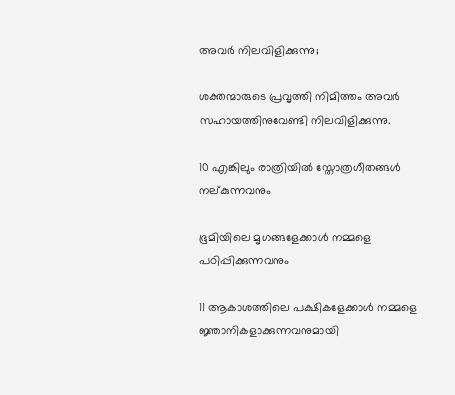അവർ നിലവിളിക്കുന്നു;

ശക്തന്മാരുടെ പ്രവൃത്തി നിമിത്തം അവർ സഹായത്തിനുവേണ്ടി നിലവിളിക്കുന്നു.

10 എങ്കിലും രാത്രിയിൽ സ്തോത്രഗീതങ്ങൾ നല്കുന്നവനും

ഭൂമിയിലെ മൃഗങ്ങളേക്കാൾ നമ്മളെ പഠിപ്പിക്കുന്നവനും

11 ആകാശത്തിലെ പക്ഷികളേക്കാൾ നമ്മളെ ജ്ഞാനികളാക്കുന്നവനുമായി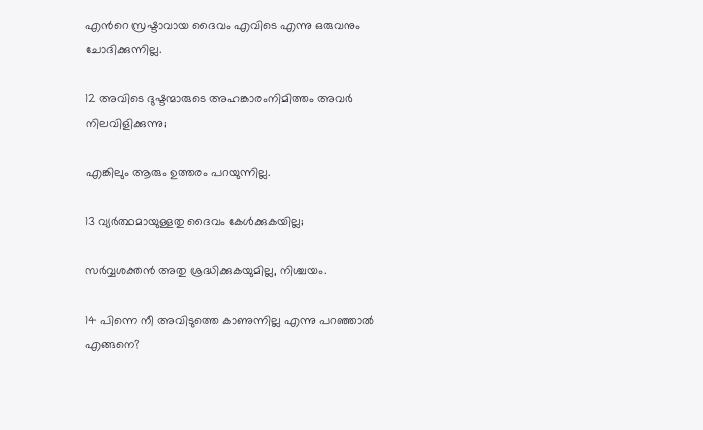എന്‍റെ സ്രഷ്ടാവായ ദൈവം എവിടെ എന്നു ഒരുവനും ചോദിക്കുന്നില്ല.

12 അവിടെ ദുഷ്ടന്മാരുടെ അഹങ്കാരംനിമിത്തം അവർ നിലവിളിക്കുന്നു;

എങ്കിലും ആരും ഉത്തരം പറയുന്നില്ല.

13 വ്യര്‍ത്ഥമായുള്ളതു ദൈവം കേൾക്കുകയില്ല;

സർവ്വശക്തൻ അതു ശ്രദ്ധിക്കുകയുമില്ല, നിശ്ചയം.

14 പിന്നെ നീ അവിടുത്തെ കാണുന്നില്ല എന്നു പറഞ്ഞാൽ എങ്ങനെ?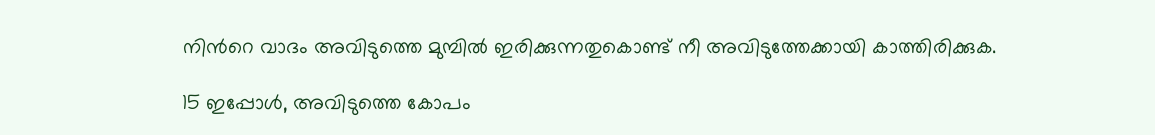നിന്‍റെ വാദം അവിടുത്തെ മുമ്പിൽ ഇരിക്കുന്നതുകൊണ്ട് നീ അവിടുത്തേക്കായി കാത്തിരിക്കുക.

15 ഇപ്പോൾ, അവിടുത്തെ കോപം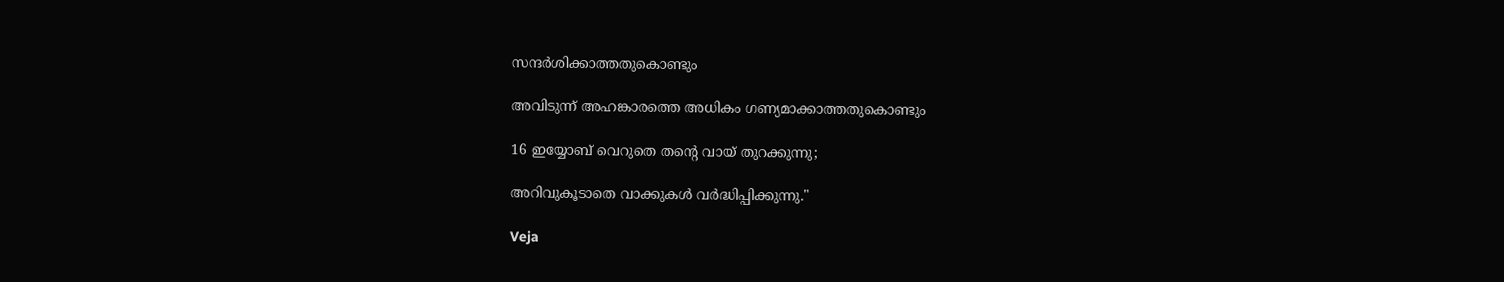സന്ദർശിക്കാത്തതുകൊണ്ടും

അവിടുന്ന് അഹങ്കാരത്തെ അധികം ഗണ്യമാക്കാത്തതുകൊണ്ടും

16 ഇയ്യോബ് വെറുതെ തന്‍റെ വായ് തുറക്കുന്നു;

അറിവുകൂടാതെ വാക്കുകൾ വർദ്ധിപ്പിക്കുന്നു."

Veja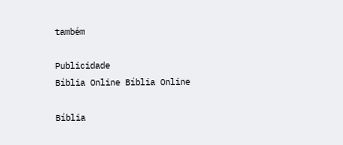também

Publicidade
Bíblia Online Bíblia Online

Bíblia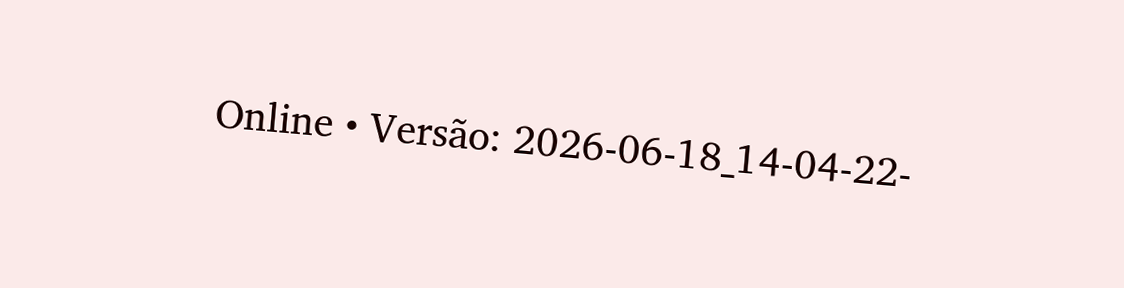Online • Versão: 2026-06-18_14-04-22-